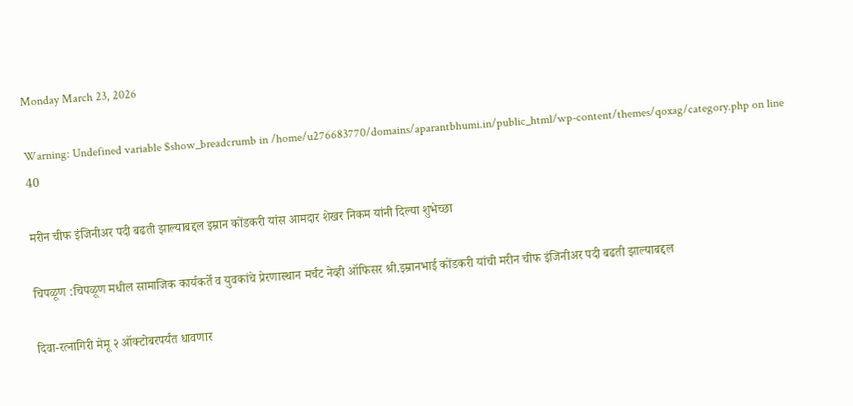Monday March 23, 2026

Warning: Undefined variable $show_breadcrumb in /home/u276683770/domains/aparantbhumi.in/public_html/wp-content/themes/qoxag/category.php on line 40

मरीन चीफ इंजिनीअर पदी बढती झाल्याबद्दल इम्रान कोंडकरी यांस आमदार शेखर निकम यांनी दिल्या शुभेच्छा

चिपळूण :चिपळूण मधील सामाजिक कार्यकर्ते व युवकांचे प्रेरणास्थान मर्चंट नेव्ही ऑफिसर श्री.इम्रानभाई कोंडकरी यांची मरीन चीफ इंजिनीअर पदी बढती झाल्याबद्दल

दिवा-रत्नागिरी मेमू २ ऑक्टोबरपर्यंत धावणार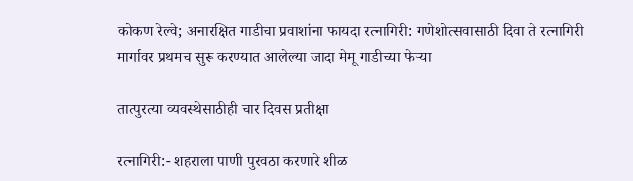कोकण रेल्वे; अनारक्षित गाडीचा प्रवाशांना फायदा रत्नागिरी: गणेशोत्सवासाठी दिवा ते रत्नागिरी मार्गावर प्रथमच सुरू करण्यात आलेल्या जादा मेमू गाडीच्या फेऱ्या

तात्पुरत्या व्यवस्थेसाठीही चार दिवस प्रतीक्षा

रत्नागिरी:- शहराला पाणी पुरवठा करणारे शीळ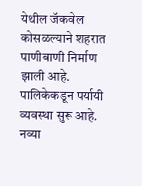येथील जॅकवेल कोसळल्याने शहरात पाणीबाणी निर्माण झाली आहे. पालिकेकडून पर्यायी व्यवस्था सुरू आहे. नव्या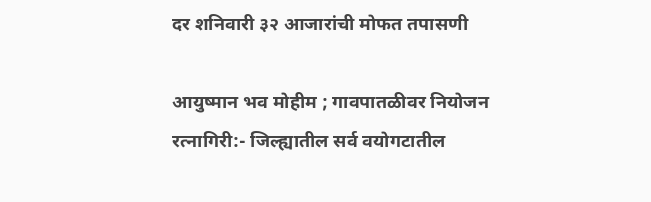दर शनिवारी ३२ आजारांची मोफत तपासणी

आयुष्मान भव मोहीम ; गावपातळीवर नियोजन रत्नागिरी:- जिल्ह्यातील सर्व वयोगटातील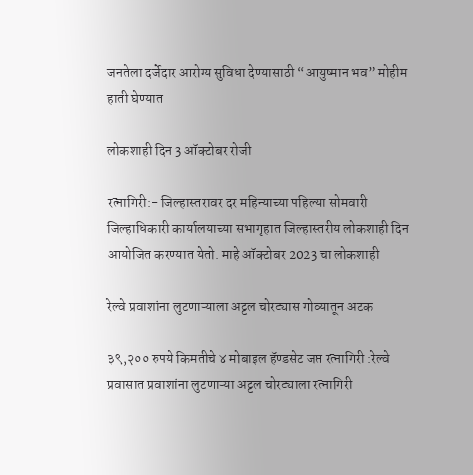जनतेला दर्जेदार आरोग्य सुविधा देण्यासाठी “आयुष्मान भव” मोहीम हाती घेण्यात

लोकशाही दिन 3 ऑक्टोबर रोजी

रत्नागिरी:- जिल्हास्तरावर दर महिन्याच्या पहिल्या सोमवारी जिल्हाधिकारी कार्यालयाच्या सभागृहात जिल्हास्तरीय लोकशाही दिन आयोजित करण्यात येतो. माहे ऑक्टोबर 2023 चा लोकशाही

रेल्वे प्रवाशांना लुटणाऱ्याला अट्टल चोरट्यास गोव्यातून अटक

३९,२०० रुपये किमतीचे ४ मोबाइल हॅण्डसेट जप्त रत्नागिरी :रेल्वे प्रवासात प्रवाशांना लुटणाऱ्या अट्टल चोरट्याला रत्नागिरी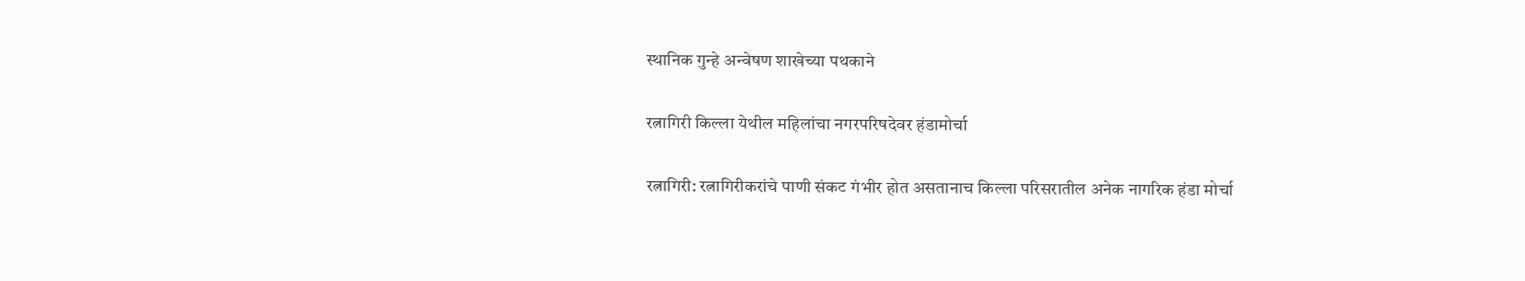स्थानिक गुन्हे अन्वेषण शाखेच्या पथकाने

रत्नागिरी किल्ला येथील महिलांचा नगरपरिषदेवर हंडामोर्चा

रत्नागिरी: रत्नागिरीकरांचे पाणी संकट गंभीर होत असतानाच किल्ला परिसरातील अनेक नागरिक हंडा मोर्चा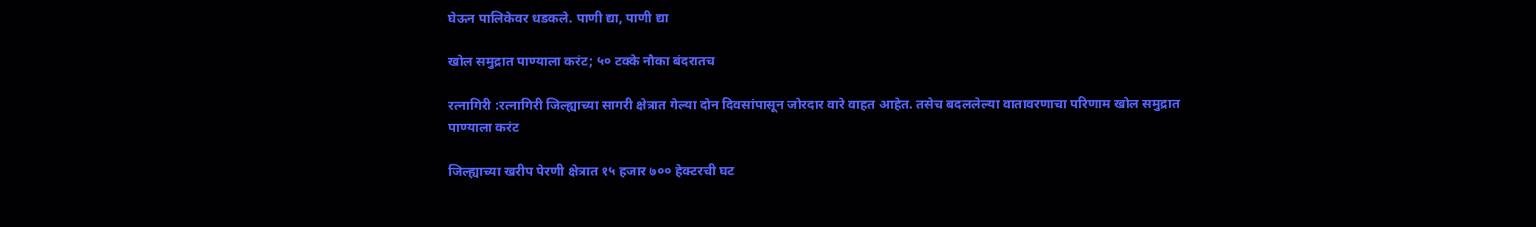घेऊन पालिकेवर धडकले. पाणी द्या, पाणी द्या

खोल समुद्रात पाण्याला करंट; ५० टक्के नौका बंदरातच

रत्नागिरी :रत्नागिरी जिल्ह्याच्या सागरी क्षेत्रात गेल्या दोन दिवसांपासून जोरदार वारे वाहत आहेत. तसेच बदललेल्या वातावरणाचा परिणाम खोल समुद्रात पाण्याला करंट

जिल्ह्याच्या खरीप पेरणी क्षेत्रात १५ हजार ७०० हेक्टरची घट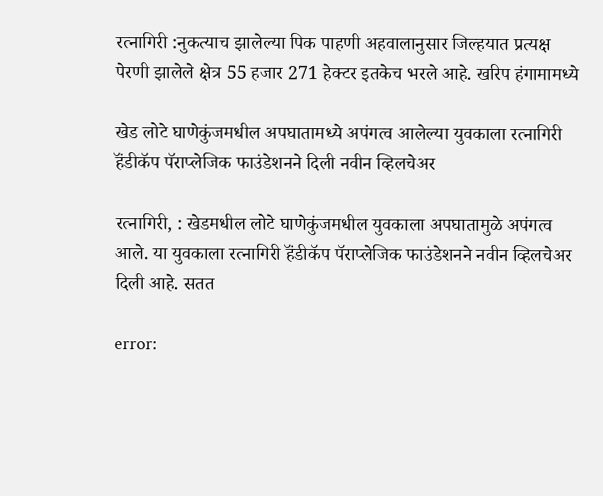रत्नागिरी :नुकत्याच झालेल्या पिक पाहणी अहवालानुसार जिल्हयात प्रत्यक्ष पेरणी झालेले क्षेत्र 55 हजार 271 हेक्टर इतकेच भरले आहे. खरिप हंगामामध्ये

खेड लोटे घाणेकुंजमधील अपघातामध्ये अपंगत्व आलेल्या युवकाला रत्नागिरी हॅंडीकॅप पॅराप्लेजिक फाउंडेशनने दिली नवीन व्हिलचेअर

रत्नागिरी, : खेडमधील लोटे घाणेकुंजमधील युवकाला अपघातामुळे अपंगत्व आले. या युवकाला रत्नागिरी हॅंडीकॅप पॅराप्लेजिक फाउंडेशनने नवीन व्हिलचेअर दिली आहे. सतत

error: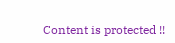Content is protected !!